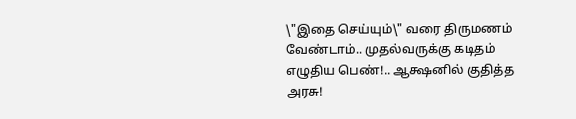\"இதை செய்யும்\" வரை திருமணம் வேண்டாம்.. முதல்வருக்கு கடிதம் எழுதிய பெண்!.. ஆக்ஷனில் குதித்த அரசு!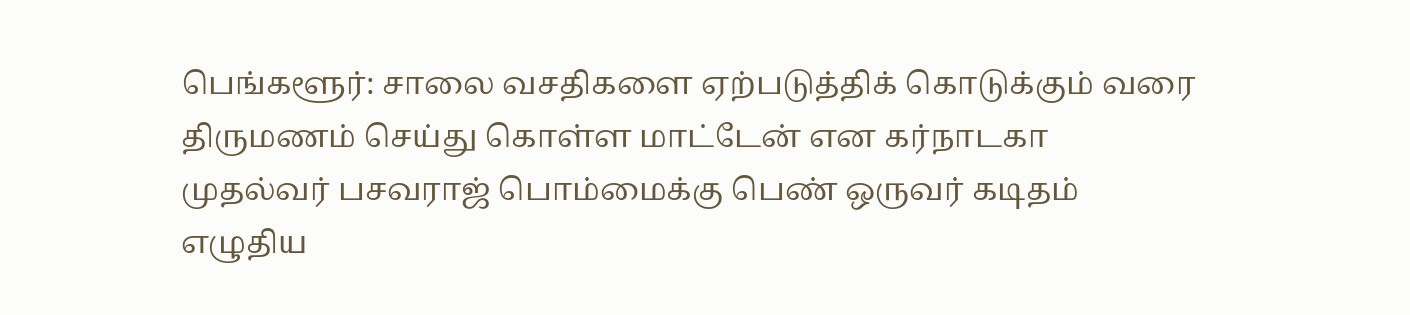பெங்களூர்: சாலை வசதிகளை ஏற்படுத்திக் கொடுக்கும் வரை திருமணம் செய்து கொள்ள மாட்டேன் என கர்நாடகா முதல்வர் பசவராஜ் பொம்மைக்கு பெண் ஒருவர் கடிதம் எழுதிய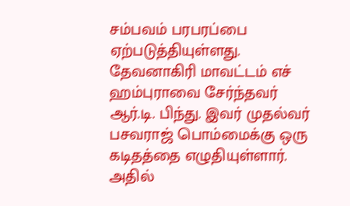சம்பவம் பரபரப்பை ஏற்படுத்தியுள்ளது. தேவனாகிரி மாவட்டம் எச் ஹம்புராவை சேர்ந்தவர் ஆர்.டி. பிந்து. இவர் முதல்வர் பசவராஜ் பொம்மைக்கு ஒரு கடிதத்தை எழுதியுள்ளார். அதில்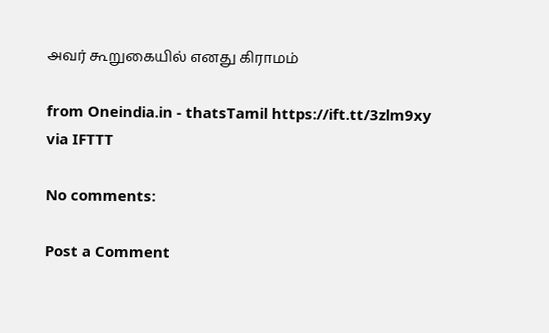அவர் கூறுகையில் எனது கிராமம்

from Oneindia.in - thatsTamil https://ift.tt/3zlm9xy
via IFTTT

No comments:

Post a Comment